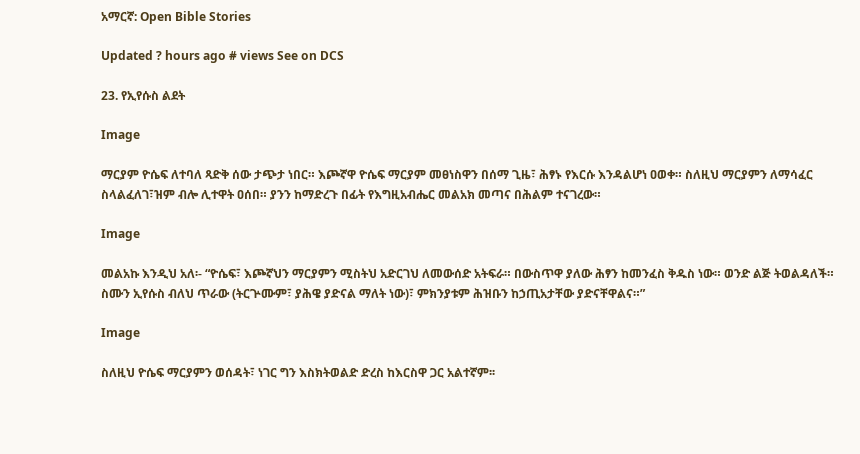አማርኛ: Open Bible Stories

Updated ? hours ago # views See on DCS

23. የኢየሱስ ልደት

Image

ማርያም ዮሴፍ ለተባለ ጻድቅ ሰው ታጭታ ነበር። እጮኛዋ ዮሴፍ ማርያም መፀነስዋን በሰማ ጊዜ፣ ሕፃኑ የእርሱ እንዳልሆነ ዐወቀ። ስለዚህ ማርያምን ለማሳፈር ስላልፈለገ፣ዝም ብሎ ሊተዋት ዐሰበ። ያንን ከማድረጉ በፊት የእግዚአብሔር መልአክ መጣና በሕልም ተናገረው።

Image

መልአኩ እንዲህ አለ፡- “ዮሴፍ፣ እጮኛህን ማርያምን ሚስትህ አድርገህ ለመውሰድ አትፍራ። በውስጥዋ ያለው ሕፃን ከመንፈስ ቅዱስ ነው። ወንድ ልጅ ትወልዳለች። ስሙን ኢየሱስ ብለህ ጥራው (ትርጕሙም፣ ያሕዌ ያድናል ማለት ነው)፣ ምክንያቱም ሕዝቡን ከኃጢአታቸው ያድናቸዋልና።”

Image

ስለዚህ ዮሴፍ ማርያምን ወሰዳት፣ ነገር ግን እስክትወልድ ድረስ ከእርስዋ ጋር አልተኛም፡፡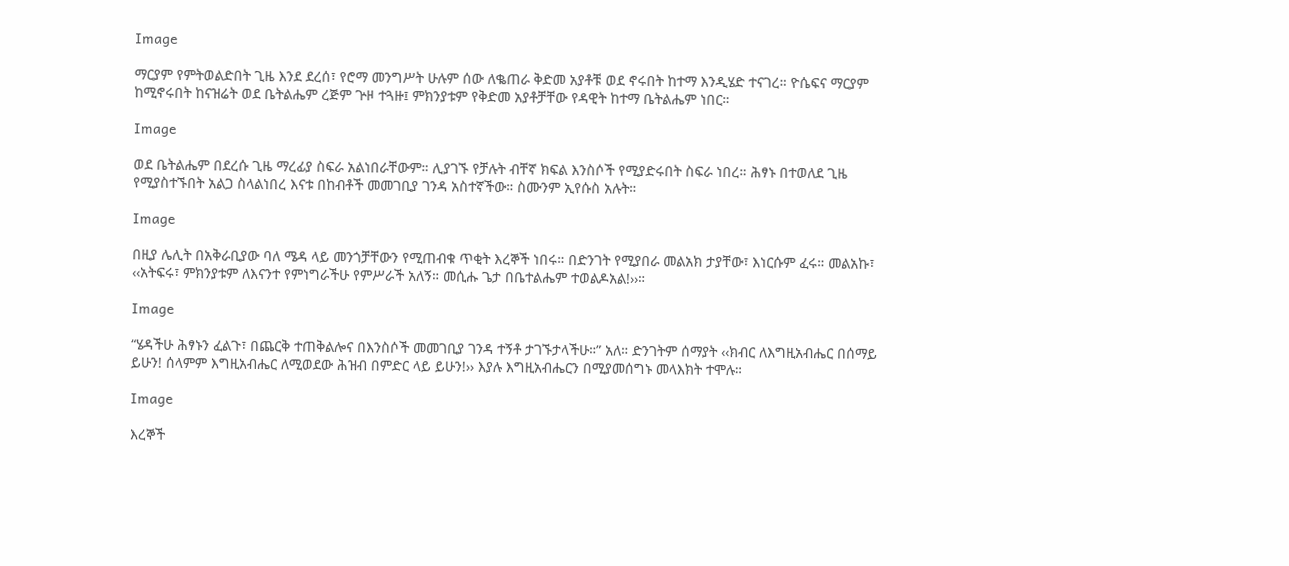Image

ማርያም የምትወልድበት ጊዜ እንደ ደረሰ፣ የሮማ መንግሥት ሁሉም ሰው ለቈጠራ ቅድመ አያቶቹ ወደ ኖሩበት ከተማ እንዲሄድ ተናገረ። ዮሴፍና ማርያም ከሚኖሩበት ከናዝሬት ወደ ቤትልሔም ረጅም ጕዞ ተጓዙ፤ ምክንያቱም የቅድመ አያቶቻቸው የዳዊት ከተማ ቤትልሔም ነበር።

Image

ወደ ቤትልሔም በደረሱ ጊዜ ማረፊያ ስፍራ አልነበራቸውም። ሊያገኙ የቻሉት ብቸኛ ክፍል እንስሶች የሚያድሩበት ስፍራ ነበረ። ሕፃኑ በተወለደ ጊዜ የሚያስተኙበት አልጋ ስላልነበረ እናቱ በከብቶች መመገቢያ ገንዳ አስተኛችው። ስሙንም ኢየሱስ አሉት።

Image

በዚያ ሌሊት በአቅራቢያው ባለ ሜዳ ላይ መንጎቻቸውን የሚጠብቁ ጥቂት እረኞች ነበሩ። በድንገት የሚያበራ መልአክ ታያቸው፣ እነርሱም ፈሩ። መልአኩ፣ ‹‹አትፍሩ፣ ምክንያቱም ለእናንተ የምነግራችሁ የምሥራች አለኝ። መሲሑ ጌታ በቤተልሔም ተወልዶአል!››።

Image

“ሄዳችሁ ሕፃኑን ፈልጉ፣ በጨርቅ ተጠቅልሎና በእንስሶች መመገቢያ ገንዳ ተኝቶ ታገኙታላችሁ።” አለ። ድንገትም ሰማያት ‹‹ክብር ለእግዚአብሔር በሰማይ ይሁን! ሰላምም እግዚአብሔር ለሚወደው ሕዝብ በምድር ላይ ይሁን!›› እያሉ እግዚአብሔርን በሚያመሰግኑ መላእክት ተሞሉ።

Image

እረኞች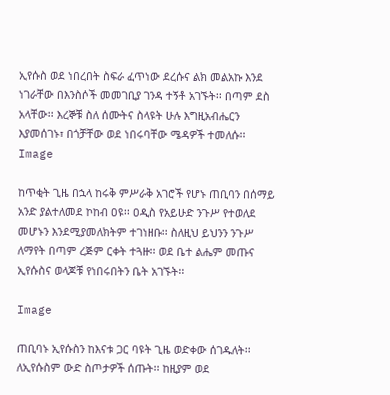ኢየሱስ ወደ ነበረበት ስፍራ ፈጥነው ደረሱና ልክ መልአኩ እንደ ነገራቸው በእንስሶች መመገቢያ ገንዳ ተኝቶ አገኙት፡፡ በጣም ደስ አላቸው፡፡ እረኞቹ ስለ ሰሙትና ስላዩት ሁሉ እግዚአብሔርን እያመሰገኑ፣ በጎቻቸው ወደ ነበሩባቸው ሜዳዎች ተመለሱ፡፡Image

ከጥቂት ጊዜ በኋላ ከሩቅ ምሥራቅ አገሮች የሆኑ ጠቢባን በሰማይ አንድ ያልተለመደ ኮከብ ዐዩ፡፡ ዐዲስ የአይሁድ ንጉሥ የተወለደ መሆኑን እንደሚያመለክትም ተገነዘቡ፡፡ ስለዚህ ይህንን ንጉሥ ለማየት በጣም ረጅም ርቀት ተጓዙ፡፡ ወደ ቤተ ልሔም መጡና ኢየሱስና ወላጆቹ የነበሩበትን ቤት አገኙት፡፡

Image

ጠቢባኑ ኢየሱስን ከእናቱ ጋር ባዩት ጊዜ ወድቀው ሰገዱለት፡፡ ለኢየሱስም ውድ ስጦታዎች ሰጡት፡፡ ከዚያም ወደ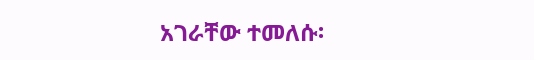አገራቸው ተመለሱ፡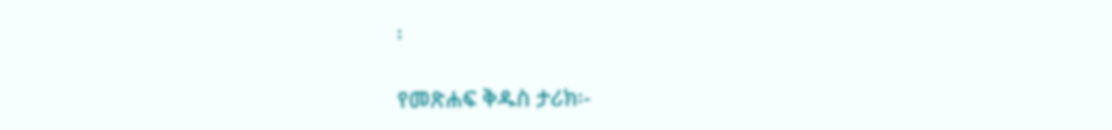፡

የመጽሐፍ ቅዱስ ታሪክ፡-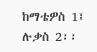ከማቴዎስ 1፤ ሉቃስ 2፡፡